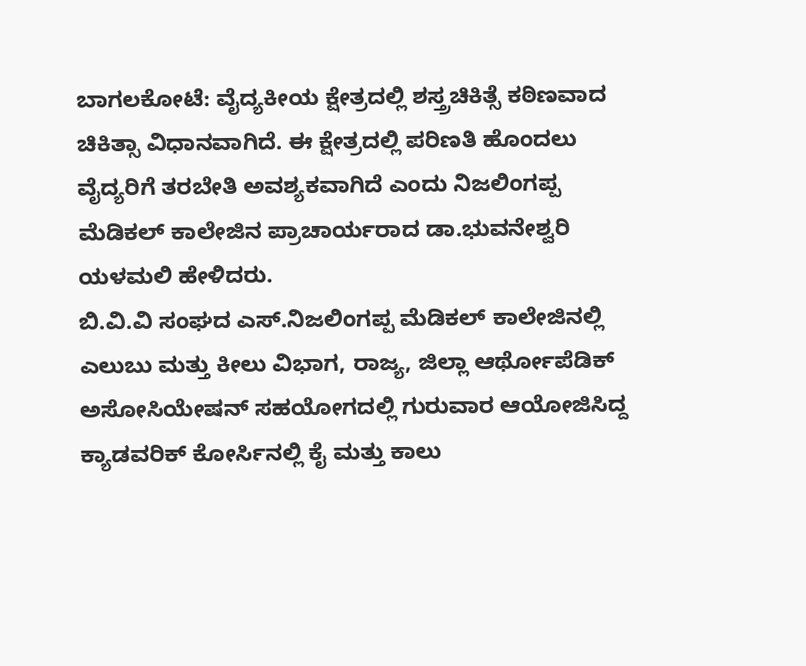ಬಾಗಲಕೋಟೆ: ವೈದ್ಯಕೀಯ ಕ್ಷೇತ್ರದಲ್ಲಿ ಶಸ್ತ್ರಚಿಕಿತ್ಸೆ ಕಠಿಣವಾದ ಚಿಕಿತ್ಸಾ ವಿಧಾನವಾಗಿದೆ. ಈ ಕ್ಷೇತ್ರದಲ್ಲಿ ಪರಿಣತಿ ಹೊಂದಲು ವೈದ್ಯರಿಗೆ ತರಬೇತಿ ಅವಶ್ಯಕವಾಗಿದೆ ಎಂದು ನಿಜಲಿಂಗಪ್ಪ ಮೆಡಿಕಲ್ ಕಾಲೇಜಿನ ಪ್ರಾಚಾರ್ಯರಾದ ಡಾ.ಭುವನೇಶ್ವರಿ ಯಳಮಲಿ ಹೇಳಿದರು.
ಬಿ.ವಿ.ವಿ ಸಂಘದ ಎಸ್.ನಿಜಲಿಂಗಪ್ಪ ಮೆಡಿಕಲ್ ಕಾಲೇಜಿನಲ್ಲಿ ಎಲುಬು ಮತ್ತು ಕೀಲು ವಿಭಾಗ, ರಾಜ್ಯ, ಜಿಲ್ಲಾ ಆರ್ಥೋಪೆಡಿಕ್ ಅಸೋಸಿಯೇಷನ್ ಸಹಯೋಗದಲ್ಲಿ ಗುರುವಾರ ಆಯೋಜಿಸಿದ್ದ ಕ್ಯಾಡವರಿಕ್ ಕೋರ್ಸಿನಲ್ಲಿ ಕೈ ಮತ್ತು ಕಾಲು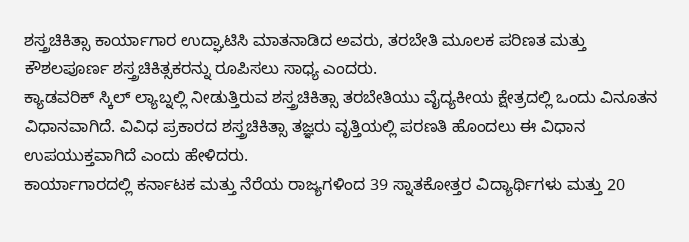ಶಸ್ತ್ರಚಿಕಿತ್ಸಾ ಕಾರ್ಯಾಗಾರ ಉದ್ಘಾಟಿಸಿ ಮಾತನಾಡಿದ ಅವರು, ತರಬೇತಿ ಮೂಲಕ ಪರಿಣತ ಮತ್ತು ಕೌಶಲಪೂರ್ಣ ಶಸ್ತ್ರಚಿಕಿತ್ಸಕರನ್ನು ರೂಪಿಸಲು ಸಾಧ್ಯ ಎಂದರು.
ಕ್ಯಾಡವರಿಕ್ ಸ್ಕಿಲ್ ಲ್ಯಾಬ್ನಲ್ಲಿ ನೀಡುತ್ತಿರುವ ಶಸ್ತ್ರಚಿಕಿತ್ಸಾ ತರಬೇತಿಯು ವೈದ್ಯಕೀಯ ಕ್ಷೇತ್ರದಲ್ಲಿ ಒಂದು ವಿನೂತನ ವಿಧಾನವಾಗಿದೆ. ವಿವಿಧ ಪ್ರಕಾರದ ಶಸ್ತ್ರಚಿಕಿತ್ಸಾ ತಜ್ಞರು ವೃತ್ತಿಯಲ್ಲಿ ಪರಣತಿ ಹೊಂದಲು ಈ ವಿಧಾನ ಉಪಯುಕ್ತವಾಗಿದೆ ಎಂದು ಹೇಳಿದರು.
ಕಾರ್ಯಾಗಾರದಲ್ಲಿ ಕರ್ನಾಟಕ ಮತ್ತು ನೆರೆಯ ರಾಜ್ಯಗಳಿಂದ 39 ಸ್ನಾತಕೋತ್ತರ ವಿದ್ಯಾರ್ಥಿಗಳು ಮತ್ತು 20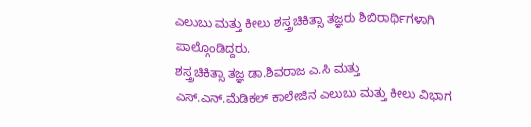ಎಲುಬು ಮತ್ತು ಕೀಲು ಶಸ್ತ್ರಚಿಕಿತ್ಸಾ ತಜ್ಞರು ಶಿಬಿರಾರ್ಥಿಗಳಾಗಿ ಪಾಲ್ಗೊಂಡಿದ್ದರು.
ಶಸ್ತ್ರಚಿಕಿತ್ಸಾ ತಜ್ಞ ಡಾ.ಶಿವರಾಜ ಎ.ಸಿ ಮತ್ತು ಎಸ್.ಎನ್.ಮೆಡಿಕಲ್ ಕಾಲೇಜಿನ ಎಲುಬು ಮತ್ತು ಕೀಲು ವಿಭಾಗ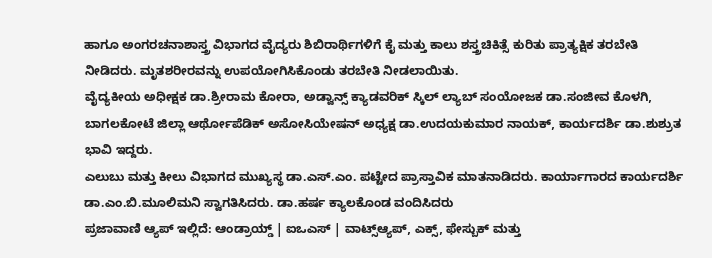ಹಾಗೂ ಅಂಗರಚನಾಶಾಸ್ತ್ರ ವಿಭಾಗದ ವೈದ್ಯರು ಶಿಬಿರಾರ್ಥಿಗಳಿಗೆ ಕೈ ಮತ್ತು ಕಾಲು ಶಸ್ತ್ರಚಿಕಿತ್ಸೆ ಕುರಿತು ಪ್ರಾತ್ಯಕ್ಷಿಕ ತರಬೇತಿ ನೀಡಿದರು. ಮೃತಶರೀರವನ್ನು ಉಪಯೋಗಿಸಿಕೊಂಡು ತರಬೇತಿ ನೀಡಲಾಯಿತು.
ವೈದ್ಯಕೀಯ ಅಧೀಕ್ಷಕ ಡಾ.ಶ್ರೀರಾಮ ಕೋರಾ, ಅಡ್ವಾನ್ಸ್ ಕ್ಯಾಡವರಿಕ್ ಸ್ಕಿಲ್ ಲ್ಯಾಬ್ ಸಂಯೋಜಕ ಡಾ.ಸಂಜೀವ ಕೊಳಗಿ, ಬಾಗಲಕೋಟೆ ಜಿಲ್ಲಾ ಆರ್ಥೋಪೆಡಿಕ್ ಅಸೋಸಿಯೇಷನ್ ಅಧ್ಯಕ್ಷ ಡಾ.ಉದಯಕುಮಾರ ನಾಯಕ್, ಕಾರ್ಯದರ್ಶಿ ಡಾ.ಶುಶ್ರುತ ಭಾವಿ ಇದ್ದರು.
ಎಲುಬು ಮತ್ತು ಕೀಲು ವಿಭಾಗದ ಮುಖ್ಯಸ್ಥ ಡಾ.ಎಸ್.ಎಂ. ಪಟ್ಟೇದ ಪ್ರಾಸ್ತಾವಿಕ ಮಾತನಾಡಿದರು. ಕಾರ್ಯಾಗಾರದ ಕಾರ್ಯದರ್ಶಿ ಡಾ.ಎಂ.ಬಿ.ಮೂಲಿಮನಿ ಸ್ವಾಗತಿಸಿದರು. ಡಾ.ಹರ್ಷ ಕ್ಯಾಲಕೊಂಡ ವಂದಿಸಿದರು
ಪ್ರಜಾವಾಣಿ ಆ್ಯಪ್ ಇಲ್ಲಿದೆ: ಆಂಡ್ರಾಯ್ಡ್ | ಐಒಎಸ್ | ವಾಟ್ಸ್ಆ್ಯಪ್, ಎಕ್ಸ್, ಫೇಸ್ಬುಕ್ ಮತ್ತು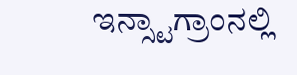ಇನ್ಸ್ಟಾಗ್ರಾಂನಲ್ಲಿ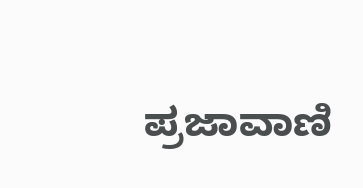ಪ್ರಜಾವಾಣಿ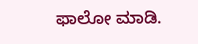ಫಾಲೋ ಮಾಡಿ.